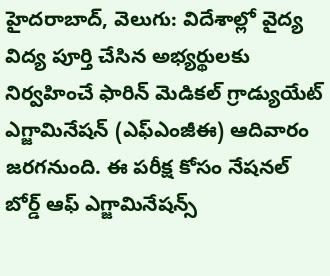హైదరాబాద్, వెలుగు: విదేశాల్లో వైద్య విద్య పూర్తి చేసిన అభ్యర్థులకు నిర్వహించే ఫారిన్ మెడికల్ గ్రాడ్యుయేట్ ఎగ్జామినేషన్ (ఎఫ్ఎంజీఈ) ఆదివారం జరగనుంది. ఈ పరీక్ష కోసం నేషనల్ బోర్డ్ ఆఫ్ ఎగ్జామినేషన్స్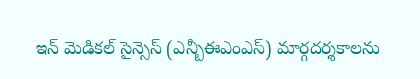ఇన్ మెడికల్ సైన్సెస్ (ఎన్బీఈఎంఎస్) మార్గదర్శకాలను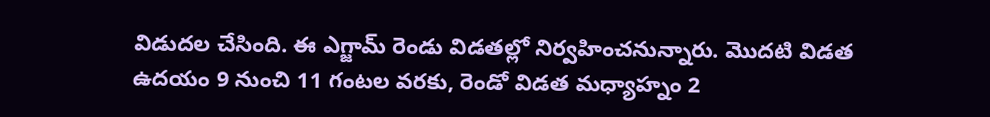విడుదల చేసింది. ఈ ఎగ్జామ్ రెండు విడతల్లో నిర్వహించనున్నారు. మొదటి విడత ఉదయం 9 నుంచి 11 గంటల వరకు, రెండో విడత మధ్యాహ్నం 2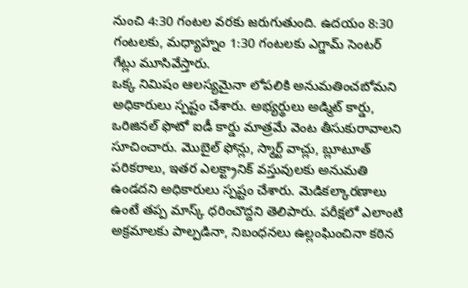నుంచి 4:30 గంటల వరకు జరుగుతుంది. ఉదయం 8:30 గంటలకు, మధ్యాహ్నం 1:30 గంటలకు ఎగ్జామ్ సెంటర్ గేట్లు మూసివేస్తారు.
ఒక్క నిమిషం ఆలస్యమైనా లోపలికి అనుమతించబోమని అధికారులు స్పష్టం చేశారు. అభ్యర్థులు అడ్మిట్ కార్డు, ఒరిజినల్ ఫొటో ఐడీ కార్డు మాత్రమే వెంట తీసుకురావాలని సూచించారు. మొబైల్ ఫోన్లు, స్మార్ట్ వాచ్లు, బ్లూటూత్ పరికరాలు, ఇతర ఎలక్ట్రానిక్ వస్తువులకు అనుమతి ఉండదని అధికారులు స్పష్టం చేశారు. మెడికల్కారణాలు ఉంటే తప్ప మాస్క్ ధరించొద్దని తెలిపారు. పరీక్షలో ఎలాంటి అక్రమాలకు పాల్పడినా, నిబంధనలు ఉల్లంఘించినా కఠిన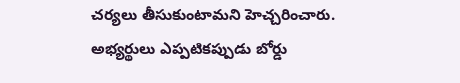చర్యలు తీసుకుంటామని హెచ్చరించారు. అభ్యర్థులు ఎప్పటికప్పుడు బోర్డు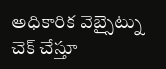అధికారిక వెబ్సైట్ను చెక్ చేస్తూ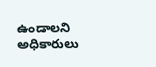ఉండాలని అధికారులు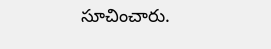సూచించారు.